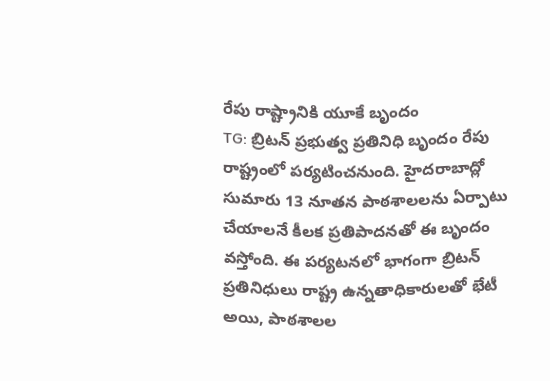రేపు రాష్ట్రానికి యూకే బృందం
TG: బ్రిటన్ ప్రభుత్వ ప్రతినిధి బృందం రేపు రాష్ట్రంలో పర్యటించనుంది. హైదరాబాద్లో సుమారు 13 నూతన పాఠశాలలను ఏర్పాటు చేయాలనే కీలక ప్రతిపాదనతో ఈ బృందం వస్తోంది. ఈ పర్యటనలో భాగంగా బ్రిటన్ ప్రతినిధులు రాష్ట్ర ఉన్నతాధికారులతో భేటీ అయి, పాఠశాలల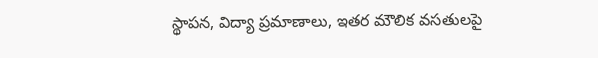స్థాపన, విద్యా ప్రమాణాలు, ఇతర మౌలిక వసతులపై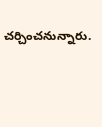చర్చించనున్నారు.